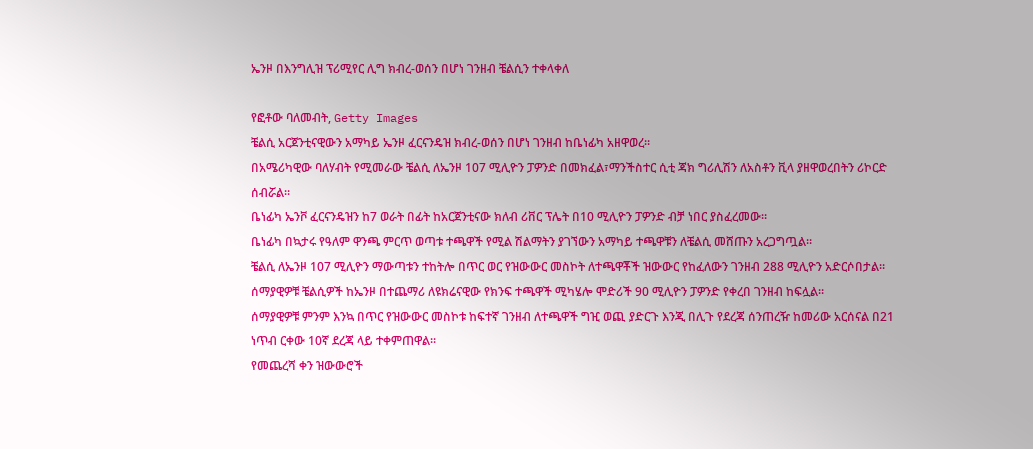ኤንዞ በእንግሊዝ ፕሪሚየር ሊግ ክብረ-ወሰን በሆነ ገንዘብ ቼልሲን ተቀላቀለ

የፎቶው ባለመብት, Getty Images
ቼልሲ አርጀንቲናዊውን አማካይ ኤንዞ ፈርናንዴዝ ክብረ-ወሰን በሆነ ገንዘብ ከቤነፊካ አዘዋወረ።
በአሜሪካዊው ባለሃብት የሚመራው ቼልሲ ለኤንዞ 107 ሚሊዮን ፓዎንድ በመክፈል፣ማንችስተር ሲቲ ጃክ ግሪሊሽን ለአስቶን ቪላ ያዘዋወረበትን ሪኮርድ ሰብሯል።
ቤነፊካ ኤንቮ ፈርናንዴዝን ከ7 ወራት በፊት ከአርጀንቲናው ክለብ ሪቨር ፕሌት በ10 ሚሊዮን ፓዎንድ ብቻ ነበር ያስፈረመው።
ቤነፊካ በኳታሩ የዓለም ዋንጫ ምርጥ ወጣቱ ተጫዋች የሚል ሽልማትን ያገኘውን አማካይ ተጫዋቹን ለቼልሲ መሸጡን አረጋግጧል።
ቼልሲ ለኤንዞ 107 ሚሊዮን ማውጣቱን ተከትሎ በጥር ወር የዝውውር መስኮት ለተጫዋቾች ዝውውር የከፈለውን ገንዘብ 288 ሚሊዮን አድርሶበታል።
ሰማያዊዎቹ ቼልሲዎች ከኤንዞ በተጨማሪ ለዩክሬናዊው የክንፍ ተጫዋች ሚካሄሎ ሞድሪች 90 ሚሊዮን ፓዎንድ የቀረበ ገንዘብ ከፍሏል።
ሰማያዊዎቹ ምንም እንኳ በጥር የዝውውር መስኮቱ ከፍተኛ ገንዘብ ለተጫዋች ግዢ ወጪ ያድርጉ እንጂ በሊጉ የደረጃ ሰንጠረዥ ከመሪው አርሰናል በ21 ነጥብ ርቀው 10ኛ ደረጃ ላይ ተቀምጠዋል።
የመጨረሻ ቀን ዝውውሮች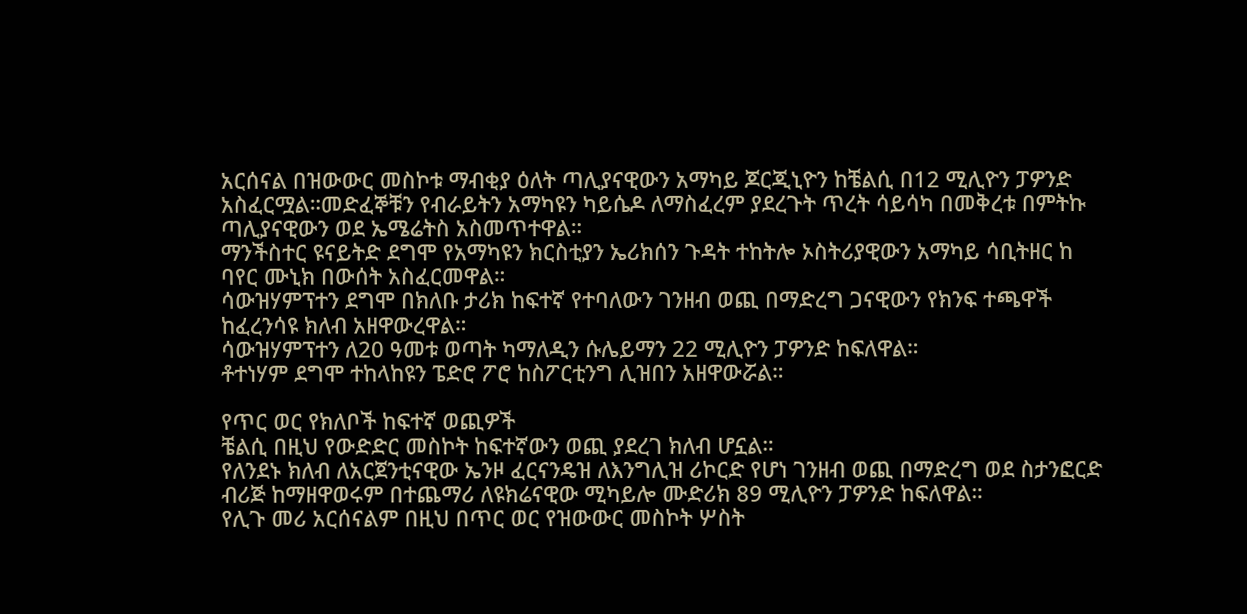አርሰናል በዝውውር መስኮቱ ማብቂያ ዕለት ጣሊያናዊውን አማካይ ጆርጂኒዮን ከቼልሲ በ12 ሚሊዮን ፓዎንድ አስፈርሟል።መድፈኞቹን የብራይትን አማካዩን ካይሴዶ ለማስፈረም ያደረጉት ጥረት ሳይሳካ በመቅረቱ በምትኩ ጣሊያናዊውን ወደ ኤሜሬትስ አስመጥተዋል።
ማንችስተር ዩናይትድ ደግሞ የአማካዩን ክርስቲያን ኤሪክሰን ጉዳት ተከትሎ ኦስትሪያዊውን አማካይ ሳቢትዘር ከ ባየር ሙኒክ በውሰት አስፈርመዋል።
ሳውዝሃምፕተን ደግሞ በክለቡ ታሪክ ከፍተኛ የተባለውን ገንዘብ ወጪ በማድረግ ጋናዊውን የክንፍ ተጫዋች ከፈረንሳዩ ክለብ አዘዋውረዋል።
ሳውዝሃምፕተን ለ20 ዓመቱ ወጣት ካማለዲን ሱሌይማን 22 ሚሊዮን ፓዎንድ ከፍለዋል።
ቶተነሃም ደግሞ ተከላከዩን ፔድሮ ፖሮ ከስፖርቲንግ ሊዝበን አዘዋውሯል።

የጥር ወር የክለቦች ከፍተኛ ወጪዎች
ቼልሲ በዚህ የውድድር መስኮት ከፍተኛውን ወጪ ያደረገ ክለብ ሆኗል።
የለንደኑ ክለብ ለአርጀንቲናዊው ኤንዞ ፈርናንዴዝ ለእንግሊዝ ሪኮርድ የሆነ ገንዘብ ወጪ በማድረግ ወደ ስታንፎርድ ብሪጅ ከማዘዋወሩም በተጨማሪ ለዩክሬናዊው ሚካይሎ ሙድሪክ 89 ሚሊዮን ፓዎንድ ከፍለዋል።
የሊጉ መሪ አርሰናልም በዚህ በጥር ወር የዝውውር መስኮት ሦስት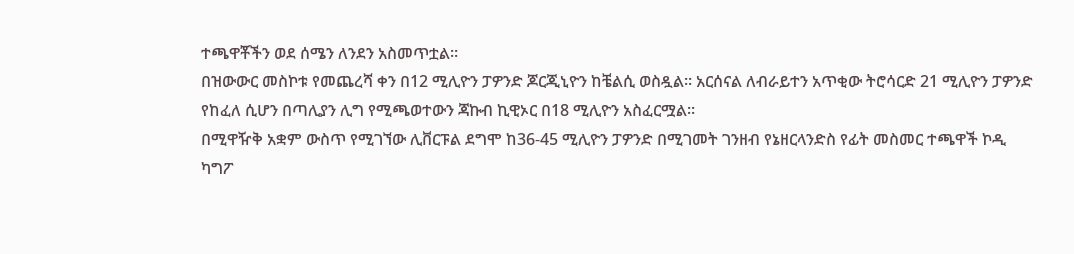ተጫዋቾችን ወደ ሰሜን ለንደን አስመጥቷል።
በዝውውር መስኮቱ የመጨረሻ ቀን በ12 ሚሊዮን ፓዎንድ ጆርጂኒዮን ከቼልሲ ወስዷል። አርሰናል ለብራይተን አጥቂው ትሮሳርድ 21 ሚሊዮን ፓዎንድ የከፈለ ሲሆን በጣሊያን ሊግ የሚጫወተውን ጃኩብ ኪዊኦር በ18 ሚሊዮን አስፈርሟል።
በሚዋዥቅ አቋም ውስጥ የሚገኘው ሊቨርፑል ደግሞ ከ36-45 ሚሊዮን ፓዎንድ በሚገመት ገንዘብ የኔዘርላንድስ የፊት መስመር ተጫዋች ኮዲ ካግፖ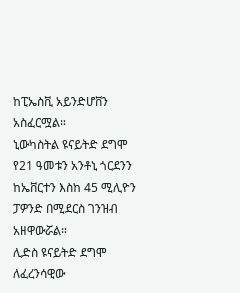ከፒኤስቪ አይንድሆቨን አስፈርሟል።
ኒውካስትል ዩናይትድ ደግሞ የ21 ዓመቱን አንቶኒ ጎርደንን ከኤቨርተን እስከ 45 ሚሊዮን ፓዎንድ በሚደርስ ገንዝብ አዘዋውሯል።
ሊድስ ዩናይትድ ደግሞ ለፈረንሳዊው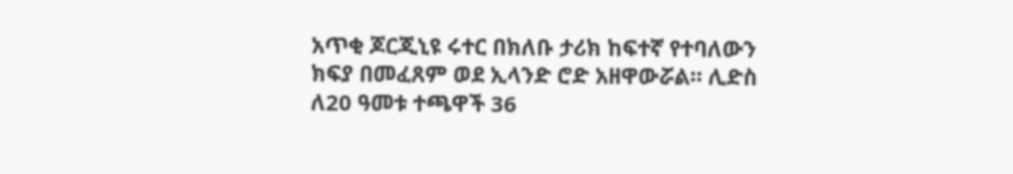አጥቂ ጆርጂኒዩ ሩተር በክለቡ ታሪክ ከፍተኛ የተባለውን ክፍያ በመፈጸም ወደ ኢላንድ ሮድ አዘዋውሯል። ሊድስ ለ20 ዓመቱ ተጫዋች 36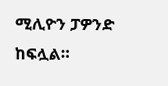ሚሊዮን ፓዎንድ ከፍሏል።